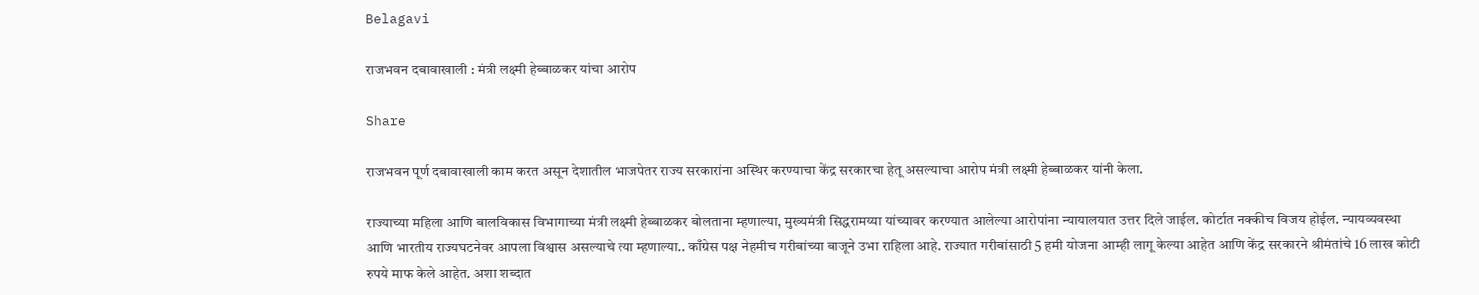Belagavi

राजभवन दबावाखाली : मंत्री लक्ष्मी हेब्बाळकर यांचा आरोप

Share

राजभवन पूर्ण दबावाखाली काम करत असून देशातील भाजपेतर राज्य सरकारांना अस्थिर करण्याचा केंद्र सरकारचा हेतू असल्याचा आरोप मंत्री लक्ष्मी हेब्बाळकर यांनी केला.

राज्याच्या महिला आणि बालविकास विभागाच्या मंत्री लक्ष्मी हेब्बाळकर बोलताना म्हणाल्या, मुख्यमंत्री सिद्धरामय्या यांच्यावर करण्यात आलेल्या आरोपांना न्यायालयात उत्तर दिले जाईल. कोर्टात नक्कीच विजय होईल. न्यायव्यवस्था आणि भारतीय राज्यघटनेवर आपला विश्वास असल्याचे त्या म्हणाल्या.. काँग्रेस पक्ष नेहमीच गरीबांच्या बाजूने उभा राहिला आहे. राज्यात गरीबांसाठी 5 हमी योजना आम्ही लागू केल्या आहेत आणि केंद्र सरकारने श्रीमंतांचे 16 लाख कोटी रुपये माफ केले आहेत. अशा शब्दात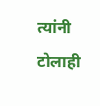त्यांनी टोलाही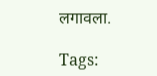लगावला.

Tags: